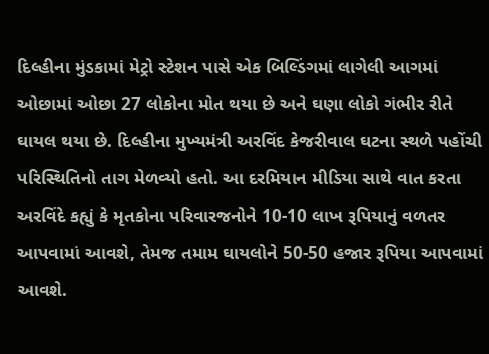દિલ્હીના મુંડકામાં મેટ્રો સ્ટેશન પાસે એક બિલ્ડિંગમાં લાગેલી આગમાં ઓછામાં ઓછા 27 લોકોના મોત થયા છે અને ઘણા લોકો ગંભીર રીતે ઘાયલ થયા છે. દિલ્હીના મુખ્યમંત્રી અરવિંદ કેજરીવાલ ઘટના સ્થળે પહોંચી પરિસ્થિતિનો તાગ મેળવ્યો હતો. આ દરમિયાન મીડિયા સાથે વાત કરતા અરવિંદે કહ્યું કે મૃતકોના પરિવારજનોને 10-10 લાખ રૂપિયાનું વળતર આપવામાં આવશે, તેમજ તમામ ઘાયલોને 50-50 હજાર રૂપિયા આપવામાં આવશે.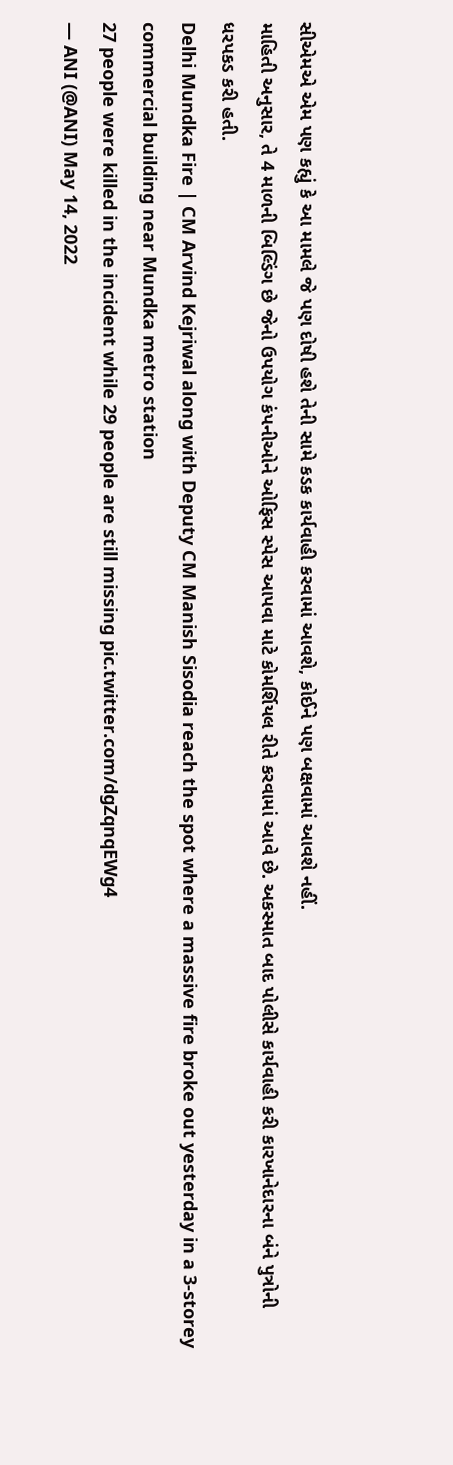સીએમએ એમ પણ કહ્યું કે આ મામલે જે પણ દોષી હશે તેની સામે કડક કાર્યવાહી કરવામાં આવશે, કોઈને પણ બક્ષવામાં આવશે નહીં.
માહિતી અનુસાર, તે 4 માળની બિલ્ડિંગ છે જેનો ઉપયોગ કંપનીઓને ઓફિસ સ્પેસ આપવા માટે કોમર્શિયલ રીતે કરવામાં આવે છે. અકસ્માત બાદ પોલીસે કાર્યવાહી કરી કારખાનેદારના બંને પુત્રોની ધરપકડ કરી હતી.
Delhi Mundka Fire | CM Arvind Kejriwal along with Deputy CM Manish Sisodia reach the spot where a massive fire broke out yesterday in a 3-storey commercial building near Mundka metro station
27 people were killed in the incident while 29 people are still missing pic.twitter.com/dgZqnqEWg4
— ANI (@ANI) May 14, 2022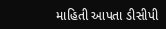માહિતી આપતા ડીસીપી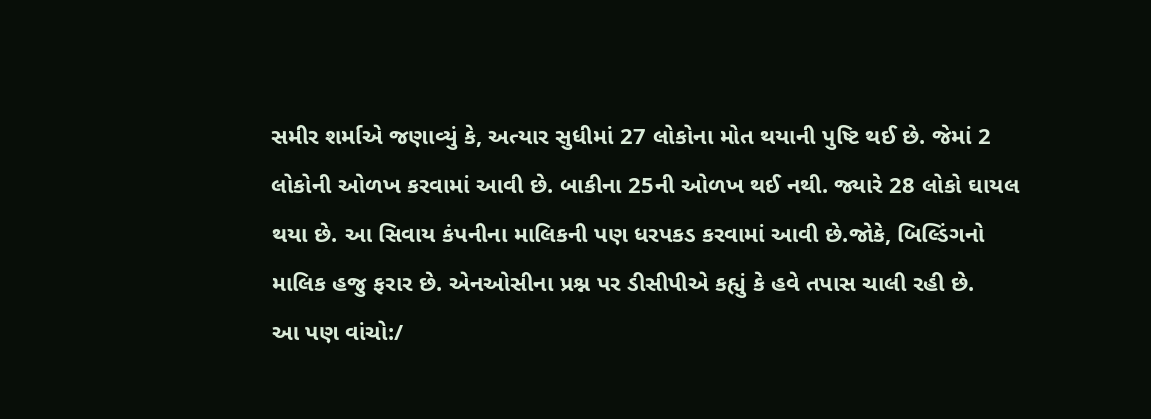સમીર શર્માએ જણાવ્યું કે, અત્યાર સુધીમાં 27 લોકોના મોત થયાની પુષ્ટિ થઈ છે. જેમાં 2 લોકોની ઓળખ કરવામાં આવી છે. બાકીના 25ની ઓળખ થઈ નથી. જ્યારે 28 લોકો ઘાયલ થયા છે. આ સિવાય કંપનીના માલિકની પણ ધરપકડ કરવામાં આવી છે.જોકે, બિલ્ડિંગનો માલિક હજુ ફરાર છે. એનઓસીના પ્રશ્ન પર ડીસીપીએ કહ્યું કે હવે તપાસ ચાલી રહી છે.
આ પણ વાંચો:/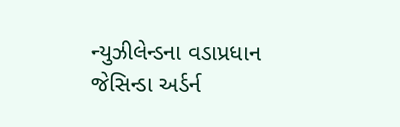ન્યુઝીલેન્ડના વડાપ્રધાન જેસિન્ડા અર્ડર્ન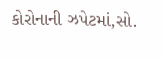કોરોનાની ઝપેટમાં,સો.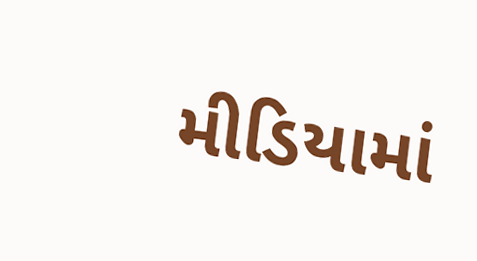મીડિયામાં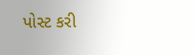પોસ્ટ કરી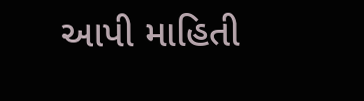આપી માહિતી